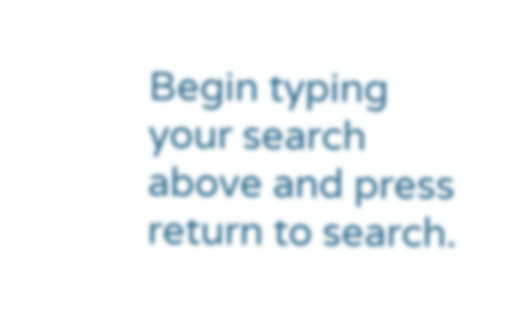Begin typing your search above and press return to search.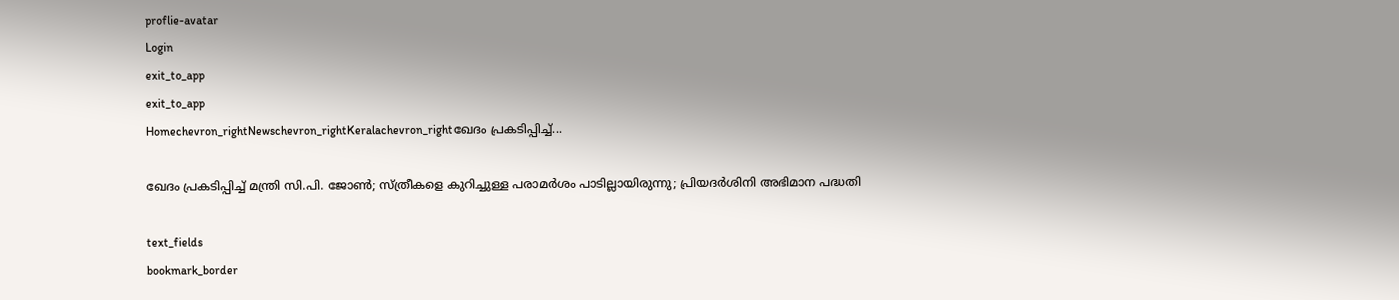proflie-avatar
Login
exit_to_app
exit_to_app
Homechevron_rightNewschevron_rightKeralachevron_rightഖേദം പ്രകടിപ്പിച്ച്...

ഖേദം പ്രകടിപ്പിച്ച് മന്ത്രി സി.പി. ജോൺ; സ്ത്രീകളെ കുറിച്ചുള്ള പരാമർശം പാടില്ലായിരുന്നു; പ്രിയദർശിനി അഭിമാന പദ്ധതി

text_fields
bookmark_border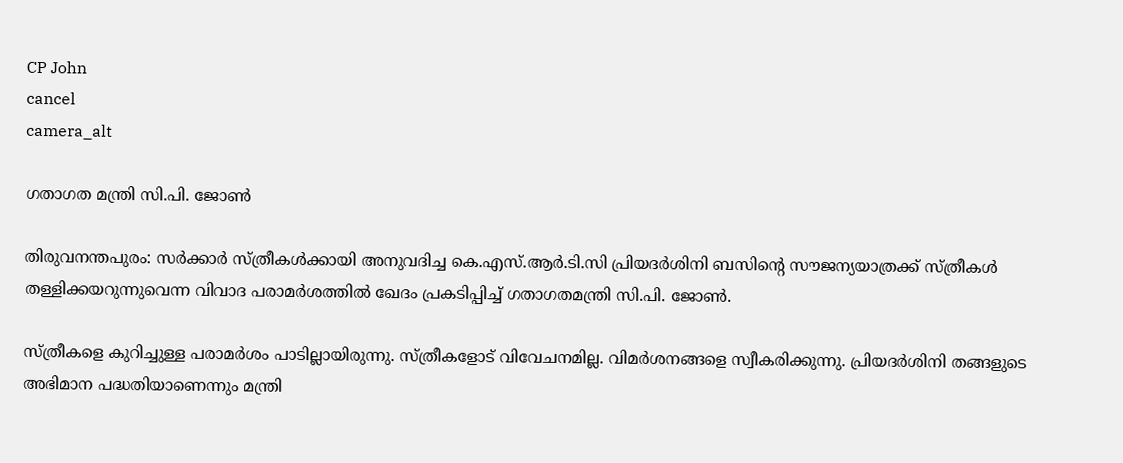CP John
cancel
camera_alt

ഗതാഗത മന്ത്രി സി.പി. ജോൺ

തിരുവനന്തപുരം: സർക്കാർ സ്ത്രീകൾക്കായി അനുവദിച്ച കെ.എസ്.ആർ.ടി.സി പ്രിയദർശിനി ബസിന്‍റെ സൗജന്യയാത്രക്ക് സ്ത്രീകൾ തള്ളിക്ക‍യറുന്നുവെന്ന വിവാദ പരാമർശത്തിൽ ഖേദം പ്രകടിപ്പിച്ച് ഗതാഗതമന്ത്രി സി.പി. ജോൺ.

സ്ത്രീകളെ കുറിച്ചുള്ള പരാമർശം പാടില്ലായിരുന്നു. സ്ത്രീകളോട് വിവേചനമില്ല. വിമർശനങ്ങളെ സ്വീകരിക്കുന്നു. പ്രിയദർശിനി തങ്ങളുടെ അഭിമാന പദ്ധതിയാണെന്നും മന്ത്രി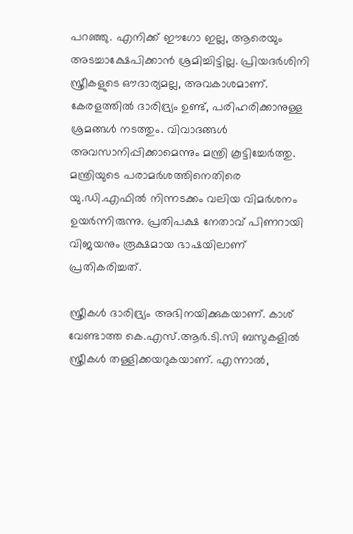പറഞ്ഞു. എനിക്ക് ഈഗോ ഇല്ല, ആരെയും അടച്ചാക്ഷേപിക്കാൻ ശ്രമിച്ചിട്ടില്ല. പ്രിയദർശിനി സ്ത്രീകളുടെ ഔദാര്യമല്ല, അവകാശമാണ്. കേരളത്തിൽ ദാരിദ്ര്യം ഉണ്ട്, പരിഹരിക്കാനുള്ള ശ്രമങ്ങൾ നടത്തും. വിവാദങ്ങൾ അവസാനിപ്പിക്കാമെന്നും മന്ത്രി കൂട്ടിച്ചേർത്തു. മന്ത്രിയുടെ പരാമർശത്തിനെതിരെ യു.ഡി.എഫിൽ നിന്നടക്കം വലിയ വിമർശനം ഉയർന്നിരുന്നു. പ്രതിപക്ഷ നേതാവ് പിണറായി വിജയനും രൂക്ഷമായ ഭാഷയിലാണ് പ്രതികരിച്ചത്.

സ്ത്രീകള്‍ ദാരിദ്ര്യം അഭിനയിക്കുകയാണ്. കാശ് വേണ്ടാത്ത കെ.എസ്.ആർ.ടി.സി ബസുകളിൽ സ്ത്രീകൾ തള്ളിക്കയറുകയാണ്. എന്നാൽ,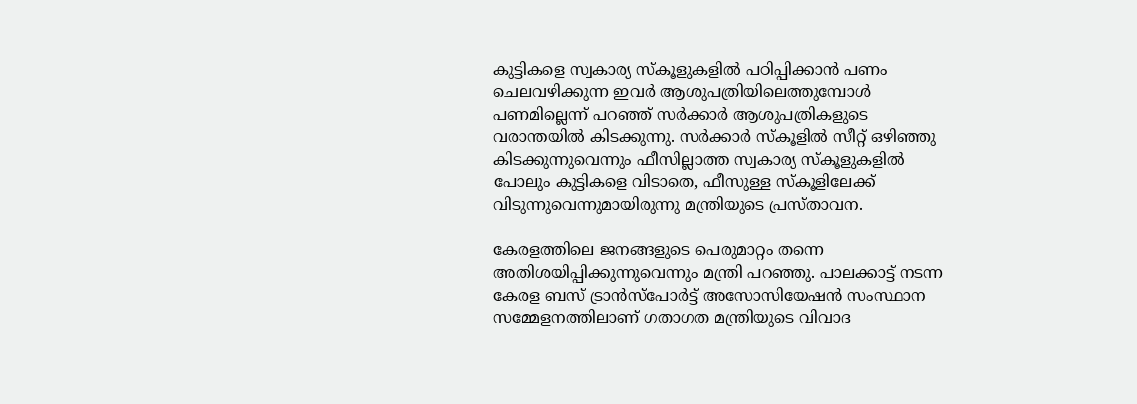കുട്ടികളെ സ്വകാര്യ സ്കൂളുകളിൽ പഠിപ്പിക്കാൻ പണം ചെലവഴിക്കുന്ന ഇവർ ആശുപത്രിയിലെത്തുമ്പോൾ പണമില്ലെന്ന് പറഞ്ഞ് സർക്കാർ ആശുപത്രികളുടെ വരാന്തയിൽ കിടക്കുന്നു. സര്‍ക്കാര്‍ സ്‌കൂളില്‍ സീറ്റ് ഒഴിഞ്ഞു കിടക്കുന്നുവെന്നും ഫീസില്ലാത്ത സ്വകാര്യ സ്കൂളുകളിൽ പോലും കുട്ടികളെ വിടാതെ, ഫീസുള്ള സ്‌കൂളിലേക്ക് വിടുന്നുവെന്നുമായിരുന്നു മന്ത്രിയുടെ പ്രസ്താവന.

കേരളത്തിലെ ജനങ്ങളുടെ പെരുമാറ്റം തന്നെ അതിശയിപ്പിക്കുന്നുവെന്നും മന്ത്രി പറഞ്ഞു. പാലക്കാട്ട് നടന്ന കേരള ബസ് ട്രാൻസ്പോർട്ട് അസോസിയേഷൻ സംസ്ഥാന സമ്മേളനത്തിലാണ് ഗതാഗത മന്ത്രിയുടെ വിവാദ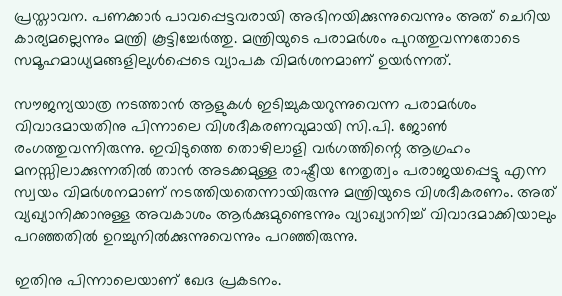പ്രസ്താവന. പണക്കാര്‍ പാവപ്പെട്ടവരായി അഭിനയിക്കുന്നുവെന്നും അത് ചെറിയ കാര്യമല്ലെന്നും മന്ത്രി കൂട്ടിച്ചേര്‍ത്തു. മന്ത്രിയുടെ പരാമർശം പുറത്തുവന്നതോടെ സമൂഹമാധ്യമങ്ങളിലുൾപ്പെടെ വ്യാപക വിമർശനമാണ് ഉയർന്നത്.

സൗജന്യയാത്ര നടത്താൻ ആളുകൾ ഇടിച്ചുകയറുന്നുവെന്ന പരാമർശം വിവാദമായതിനു പിന്നാലെ വിശദീകരണവുമായി സി.പി. ജോൺ രംഗത്തുവന്നിരുന്നു. ഇവിടുത്തെ തൊഴിലാളി വർഗത്തിന്റെ ആഗ്രഹം മനസ്സിലാക്കുന്നതിൽ താൻ അടക്കമുള്ള രാഷ്ട്രീയ നേതൃത്വം പരാജയപ്പെട്ടു എന്ന സ്വയം വിമർശനമാണ് നടത്തിയതെന്നായിരുന്നു മന്ത്രിയുടെ വിശദീകരണം. അത് വ്യഖ്യാനിക്കാനുള്ള അവകാശം ആർക്കുമുണ്ടെന്നും വ്യാഖ്യാനിച്ച് വിവാദമാക്കിയാലും പറഞ്ഞതിൽ ഉറച്ചുനിൽക്കുന്നുവെന്നും പറഞ്ഞിരുന്നു.

ഇതിനു പിന്നാലെയാണ് ഖേദ പ്രകടനം.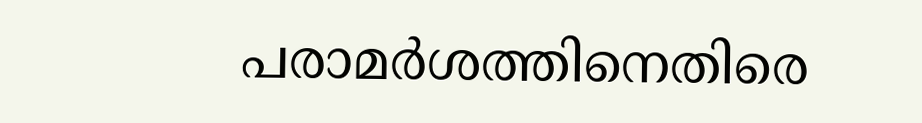പരാമർശത്തിനെതിരെ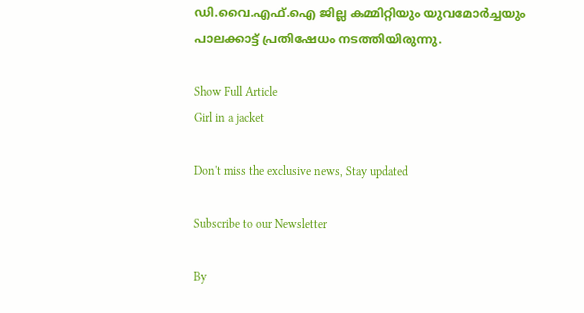ഡി.വൈ.എഫ്.ഐ ജില്ല കമ്മിറ്റിയും യുവമോർച്ചയും പാലക്കാട്ട് പ്രതിഷേധം നടത്തിയിരുന്നു.

Show Full Article
Girl in a jacket

Don't miss the exclusive news, Stay updated

Subscribe to our Newsletter

By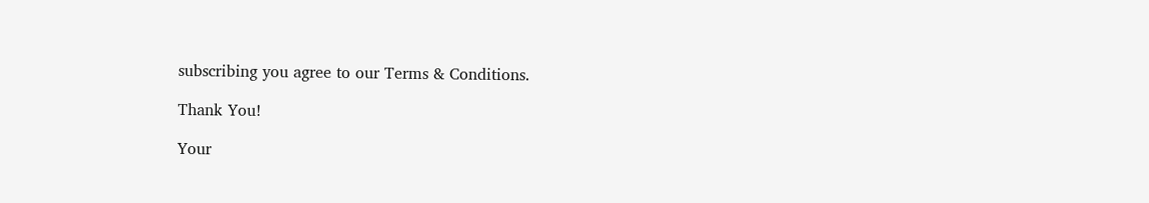subscribing you agree to our Terms & Conditions.

Thank You!

Your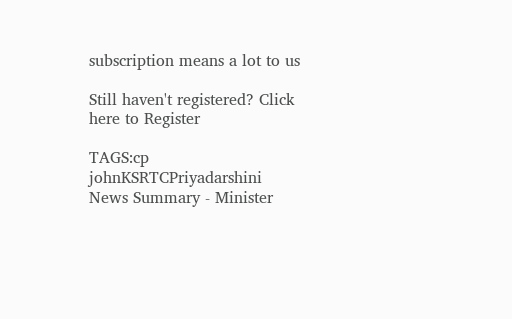subscription means a lot to us

Still haven't registered? Click here to Register

TAGS:cp johnKSRTCPriyadarshini
News Summary - Minister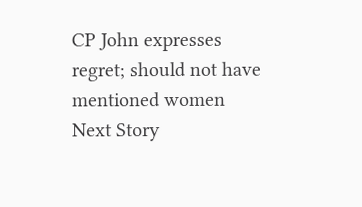CP John expresses regret; should not have mentioned women
Next Story